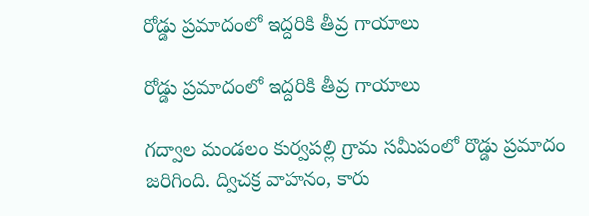రోడ్డు ప్రమాదంలో ఇద్దరికి తీవ్ర గాయాలు

రోడ్డు ప్రమాదంలో ఇద్దరికి తీవ్ర గాయాలు

గద్వాల మండలం కుర్వపల్లి గ్రామ సమీపంలో రొడ్డు ప్రమాదం జరిగింది. ద్విచక్ర వాహనం, కారు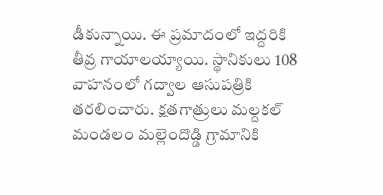డీకున్నాయి. ఈ ప్రమాదంలో ఇద్దరికి తీవ్ర గాయాలయ్యాయి. స్థానికులు 108 వాహనంలో గద్వాల ఆసుపత్రికి తరలించారు. క్షతగాత్రులు మల్దకల్ మండలం మల్లెందొడ్డి గ్రామానికి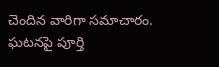చెందిన వారిగా సమాచారం. ఘటనపై పూర్తి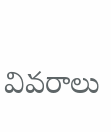వివరాలు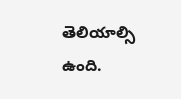తెలియాల్సి ఉంది.